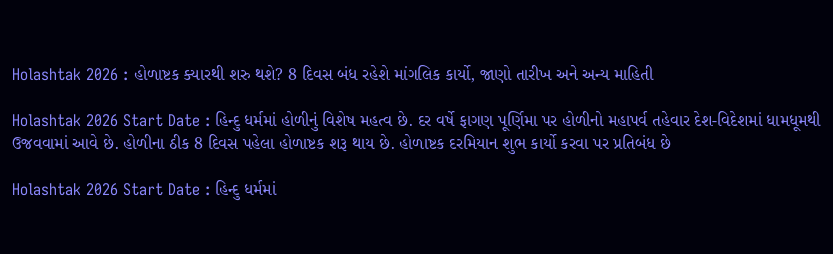Holashtak 2026 : હોળાષ્ટક ક્યારથી શરુ થશે? 8 દિવસ બંધ રહેશે માંગલિક કાર્યો, જાણો તારીખ અને અન્ય માહિતી

Holashtak 2026 Start Date : હિન્દુ ધર્મમાં હોળીનું વિશેષ મહત્વ છે. દર વર્ષે ફાગણ પૂર્ણિમા પર હોળીનો મહાપર્વ તહેવાર દેશ-વિદેશમાં ધામધૂમથી ઉજવવામાં આવે છે. હોળીના ઠીક 8 દિવસ પહેલા હોળાષ્ટક શરૂ થાય છે. હોળાષ્ટક દરમિયાન શુભ કાર્યો કરવા પર પ્રતિબંધ છે

Holashtak 2026 Start Date : હિન્દુ ધર્મમાં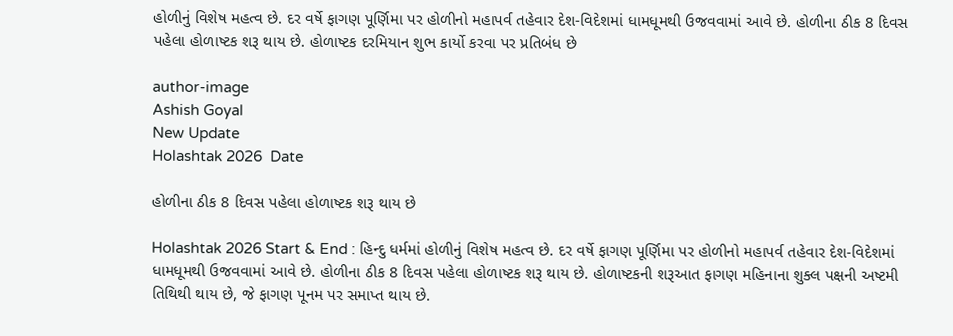હોળીનું વિશેષ મહત્વ છે. દર વર્ષે ફાગણ પૂર્ણિમા પર હોળીનો મહાપર્વ તહેવાર દેશ-વિદેશમાં ધામધૂમથી ઉજવવામાં આવે છે. હોળીના ઠીક 8 દિવસ પહેલા હોળાષ્ટક શરૂ થાય છે. હોળાષ્ટક દરમિયાન શુભ કાર્યો કરવા પર પ્રતિબંધ છે

author-image
Ashish Goyal
New Update
Holashtak 2026  Date

હોળીના ઠીક 8 દિવસ પહેલા હોળાષ્ટક શરૂ થાય છે

Holashtak 2026 Start & End : હિન્દુ ધર્મમાં હોળીનું વિશેષ મહત્વ છે. દર વર્ષે ફાગણ પૂર્ણિમા પર હોળીનો મહાપર્વ તહેવાર દેશ-વિદેશમાં ધામધૂમથી ઉજવવામાં આવે છે. હોળીના ઠીક 8 દિવસ પહેલા હોળાષ્ટક શરૂ થાય છે. હોળાષ્ટકની શરૂઆત ફાગણ મહિનાના શુક્લ પક્ષની અષ્ટમી તિથિથી થાય છે, જે ફાગણ પૂનમ પર સમાપ્ત થાય છે.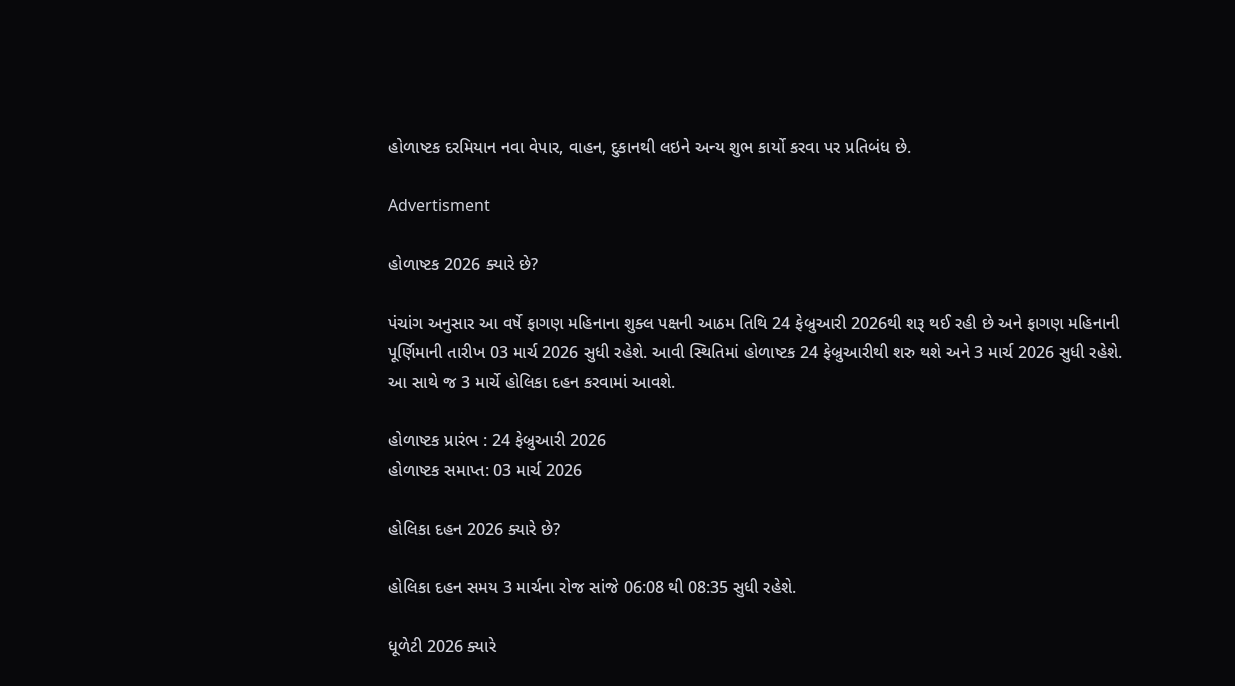હોળાષ્ટક દરમિયાન નવા વેપાર, વાહન, દુકાનથી લઇને અન્ય શુભ કાર્યો કરવા પર પ્રતિબંધ છે.

Advertisment

હોળાષ્ટક 2026 ક્યારે છે?

પંચાંગ અનુસાર આ વર્ષે ફાગણ મહિનાના શુક્લ પક્ષની આઠમ તિથિ 24 ફેબ્રુઆરી 2026થી શરૂ થઈ રહી છે અને ફાગણ મહિનાની પૂર્ણિમાની તારીખ 03 માર્ચ 2026 સુધી રહેશે. આવી સ્થિતિમાં હોળાષ્ટક 24 ફેબ્રુઆરીથી શરુ થશે અને 3 માર્ચ 2026 સુધી રહેશે. આ સાથે જ 3 માર્ચે હોલિકા દહન કરવામાં આવશે.

હોળાષ્ટક પ્રારંભ : 24 ફેબ્રુઆરી 2026
હોળાષ્ટક સમાપ્ત: 03 માર્ચ 2026

હોલિકા દહન 2026 ક્યારે છે?

હોલિકા દહન સમય 3 માર્ચના રોજ સાંજે 06:08 થી 08:35 સુધી રહેશે.

ધૂળેટી 2026 ક્યારે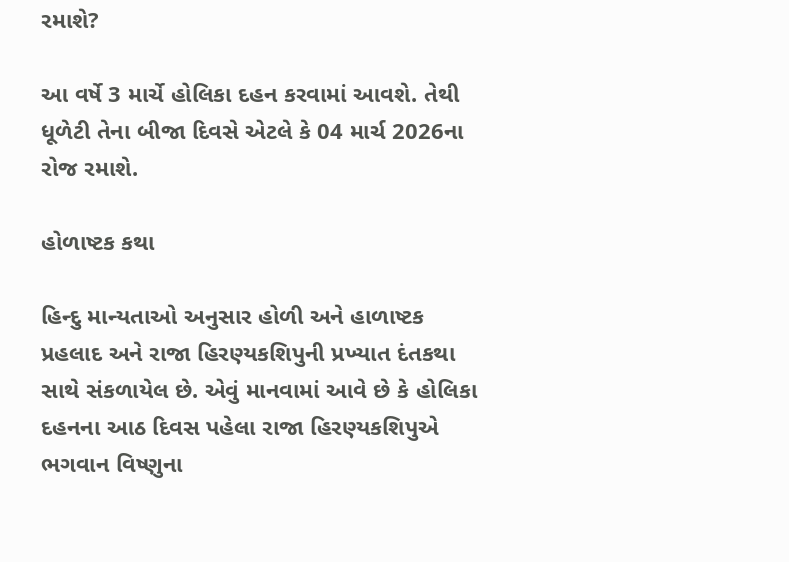રમાશે?

આ વર્ષે 3 માર્ચે હોલિકા દહન કરવામાં આવશે. તેથી ધૂળેટી તેના બીજા દિવસે એટલે કે 04 માર્ચ 2026ના રોજ રમાશે.

હોળાષ્ટક કથા

હિન્દુ માન્યતાઓ અનુસાર હોળી અને હાળાષ્ટક પ્રહલાદ અને રાજા હિરણ્યકશિપુની પ્રખ્યાત દંતકથા સાથે સંકળાયેલ છે. એવું માનવામાં આવે છે કે હોલિકા દહનના આઠ દિવસ પહેલા રાજા હિરણ્યકશિપુએ ભગવાન વિષ્ણુના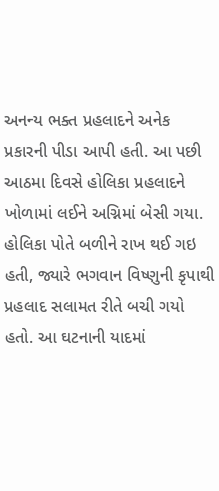અનન્ય ભક્ત પ્રહલાદને અનેક પ્રકારની પીડા આપી હતી. આ પછી આઠમા દિવસે હોલિકા પ્રહલાદને ખોળામાં લઈને અગ્નિમાં બેસી ગયા. હોલિકા પોતે બળીને રાખ થઈ ગઇ હતી, જ્યારે ભગવાન વિષ્ણુની કૃપાથી પ્રહલાદ સલામત રીતે બચી ગયો હતો. આ ઘટનાની યાદમાં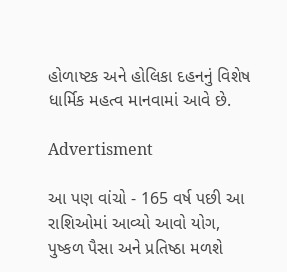હોળાષ્ટક અને હોલિકા દહનનું વિશેષ ધાર્મિક મહત્વ માનવામાં આવે છે.

Advertisment

આ પણ વાંચો - 165 વર્ષ પછી આ રાશિઓમાં આવ્યો આવો યોગ, પુષ્કળ પૈસા અને પ્રતિષ્ઠા મળશે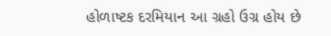હોળાષ્ટક દરમિયાન આ ગ્રહો ઉગ્ર હોય છે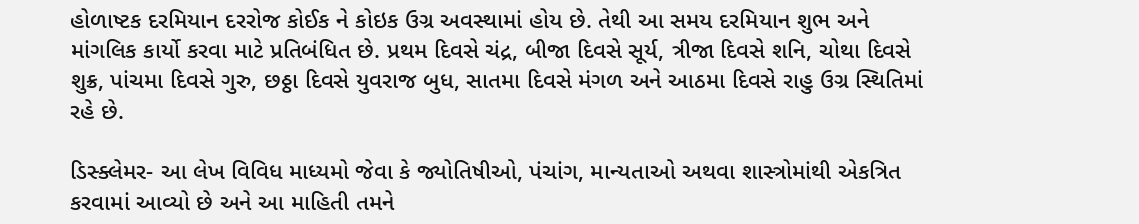હોળાષ્ટક દરમિયાન દરરોજ કોઈક ને કોઇક ઉગ્ર અવસ્થામાં હોય છે. તેથી આ સમય દરમિયાન શુભ અને માંગલિક કાર્યો કરવા માટે પ્રતિબંધિત છે. પ્રથમ દિવસે ચંદ્ર, બીજા દિવસે સૂર્ય, ત્રીજા દિવસે શનિ, ચોથા દિવસે શુક્ર, પાંચમા દિવસે ગુરુ, છઠ્ઠા દિવસે યુવરાજ બુધ, સાતમા દિવસે મંગળ અને આઠમા દિવસે રાહુ ઉગ્ર સ્થિતિમાં રહે છે.

ડિસ્ક્લેમર- આ લેખ વિવિધ માધ્યમો જેવા કે જ્યોતિષીઓ, પંચાંગ, માન્યતાઓ અથવા શાસ્ત્રોમાંથી એકત્રિત કરવામાં આવ્યો છે અને આ માહિતી તમને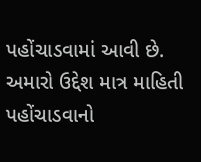પહોંચાડવામાં આવી છે. અમારો ઉદ્દેશ માત્ર માહિતી પહોંચાડવાનો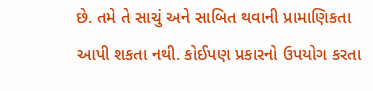છે. તમે તે સાચું અને સાબિત થવાની પ્રામાણિકતા આપી શકતા નથી. કોઈપણ પ્રકારનો ઉપયોગ કરતા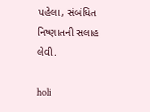પહેલા, સંબંધિત નિષ્ણાતની સલાહ લેવી.

holi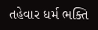તહેવાર ધર્મ ભક્તિ